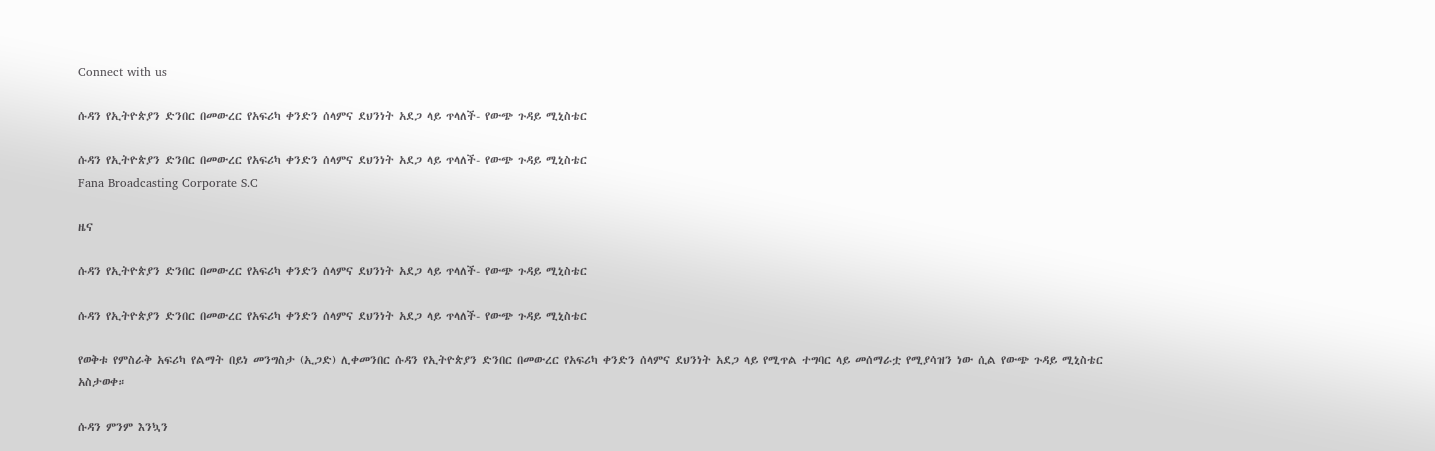Connect with us

ሱዳን የኢትዮጵያን ድንበር በመውረር የአፍሪካ ቀንድን ሰላምና ደህንነት አደጋ ላይ ጥላለች- የውጭ ጉዳይ ሚኒስቴር

ሱዳን የኢትዮጵያን ድንበር በመውረር የአፍሪካ ቀንድን ሰላምና ደህንነት አደጋ ላይ ጥላለች- የውጭ ጉዳይ ሚኒስቴር
Fana Broadcasting Corporate S.C

ዜና

ሱዳን የኢትዮጵያን ድንበር በመውረር የአፍሪካ ቀንድን ሰላምና ደህንነት አደጋ ላይ ጥላለች- የውጭ ጉዳይ ሚኒስቴር

ሱዳን የኢትዮጵያን ድንበር በመውረር የአፍሪካ ቀንድን ሰላምና ደህንነት አደጋ ላይ ጥላለች- የውጭ ጉዳይ ሚኒስቴር

የወቅቱ የምስራቅ አፍሪካ የልማት በይነ መንግስታ (ኢጋድ) ሊቀመንበር ሱዳን የኢትዮጵያን ድንበር በመውረር የአፍሪካ ቀንድን ሰላምና ደህንነት አደጋ ላይ የሚጥል ተግባር ላይ መሰማራቷ የሚያሳዝን ነው ሲል የውጭ ጉዳይ ሚኒስቴር አስታወቀ።

ሱዳን ምንም እንኳን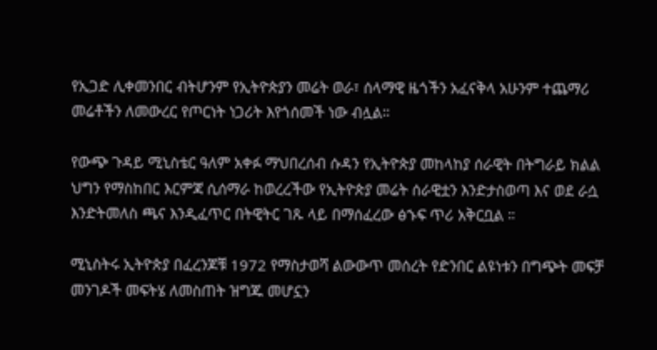የኢጋድ ሊቀመንበር ብትሆንም የኢትዮጵያን መሬት ወራ፣ ሰላማዊ ዜጎችን አፈናቅላ አሁንም ተጨማሪ መሬቶችን ለመውረር የጦርነት ነጋሪት እየጎሰመች ነው ብሏል።

የውጭ ጉዳይ ሚኒስቴር ዓለም አቀፉ ማህበረሰብ ሱዳን የኢትዮጵያ መከላከያ ሰራዊት በትግራይ ክልል ህግን የማስከበር እርምጃ ሲሰማራ ከወረረችው የኢትዮጵያ መሬት ሰራዊቷን እንድታስወጣ እና ወደ ራሷ እንድትመለስ ጫና እንዲፈጥር በትዊትር ገጹ ላይ በማሰፈረው ፅኁፍ ጥሪ አቅርቧል ።

ሚኒስትሩ ኢትዮጵያ በፈረንጆቹ 1972 የማስታወሻ ልውውጥ መሰረት የድንበር ልዩነቱን በግጭት መፍቻ መንገዶች መፍትሄ ለመስጠት ዝግጁ መሆኗን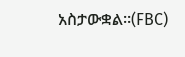አስታውቋል።(FBC)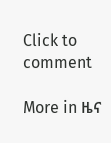Click to comment

More in ዜና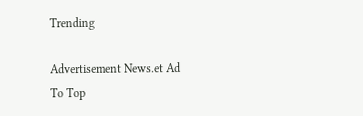Trending

Advertisement News.et Ad
To Top